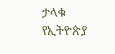ታላቁ  የኢትዮጵያ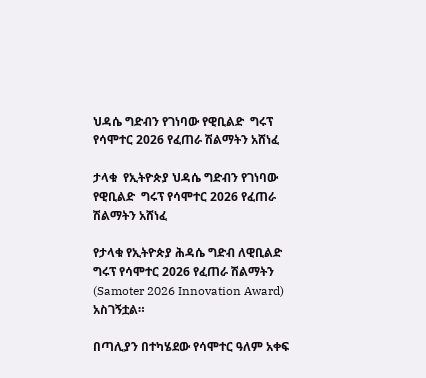ህዳሴ ግድብን የገነባው የዊቢልድ  ግሩፕ የሳሞተር 2026 የፈጠራ ሽልማትን አሸነፈ

ታላቁ  የኢትዮጵያ ህዳሴ ግድብን የገነባው የዊቢልድ  ግሩፕ የሳሞተር 2026 የፈጠራ ሽልማትን አሸነፈ

የታላቁ የኢትዮጵያ ሕዳሴ ግድብ ለዊቢልድ ግሩፕ የሳሞተር 2026 የፈጠራ ሽልማትን  (Samoter 2026 Innovation Award) አስገኝቷል።

በጣሊያን በተካሄደው የሳሞተር ዓለም አቀፍ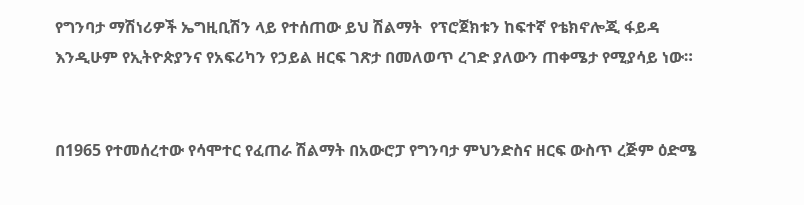የግንባታ ማሽነሪዎች ኤግዚቢሽን ላይ የተሰጠው ይህ ሽልማት  የፕሮጀክቱን ከፍተኛ የቴክኖሎጂ ፋይዳ እንዲሁም የኢትዮጵያንና የአፍሪካን የኃይል ዘርፍ ገጽታ በመለወጥ ረገድ ያለውን ጠቀሜታ የሚያሳይ ነው።


በ1965 የተመሰረተው የሳሞተር የፈጠራ ሽልማት በአውሮፓ የግንባታ ምህንድስና ዘርፍ ውስጥ ረጅም ዕድሜ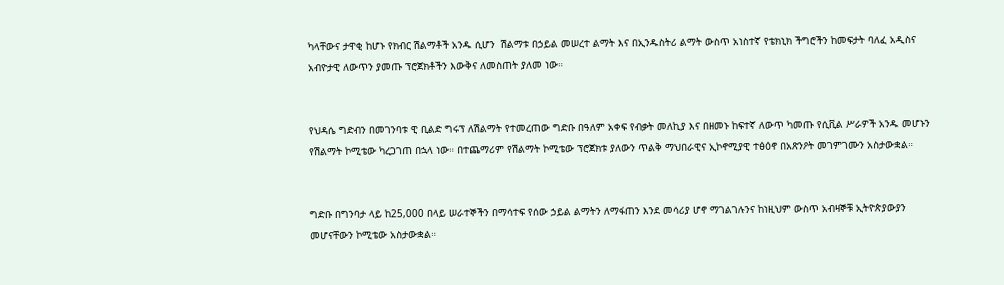ካላቸውና ታዋቂ ከሆኑ የክብር ሽልማቶች አንዱ ሲሆን  ሽልማቱ በኃይል መሠረተ ልማት እና በኢንዱስትሪ ልማት ውስጥ አነስተኛ የቴክኒክ ችግሮችን ከመፍታት ባለፈ አዲስና አብዮታዊ ለውጥን ያመጡ ፕሮጀክቶችን እውቅና ለመስጠት ያለመ ነው።


የህዳሴ ግድብን በመገንባቱ ዊ ቢልድ ግሩፕ ለሽልማት የተመረጠው ግድቡ በዓለም አቀፍ የብቃት መለኪያ እና በዘመኑ ከፍተኛ ለውጥ ካመጡ የሲቪል ሥራዎች አንዱ መሆኑን የሽልማት ኮሚቴው ካረጋገጠ በኋላ ነው። በተጨማሪም የሽልማት ኮሚቴው ፕሮጀክቱ ያለውን ጥልቅ ማህበራዊና ኢኮኖሚያዊ ተፅዕኖ በአጽንዖት መገምገሙን አስታውቋል።


ግድቡ በግንባታ ላይ ከ25,000 በላይ ሠራተኞችን በማሳተፍ የሰው ኃይል ልማትን ለማፋጠን እንደ መሳሪያ ሆኖ ማገልገሉንና ከነዚህም ውስጥ አብዛኞቹ ኢትዮጵያውያን መሆናቸውን ኮሚቴው አስታውቋል።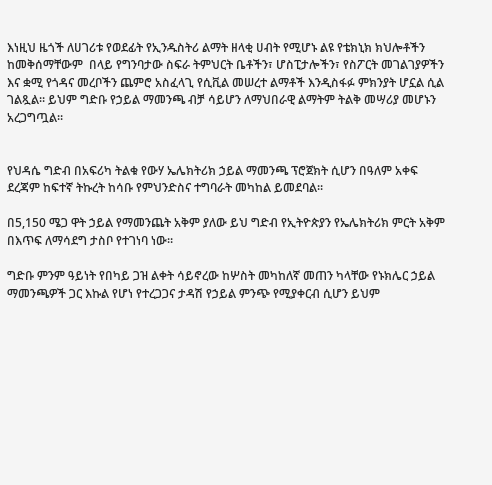እነዚህ ዜጎች ለሀገሪቱ የወደፊት የኢንዱስትሪ ልማት ዘላቂ ሀብት የሚሆኑ ልዩ የቴክኒክ ክህሎቶችን ከመቅሰማቸውም  በላይ የግንባታው ስፍራ ትምህርት ቤቶችን፣ ሆስፒታሎችን፣ የስፖርት መገልገያዎችን እና ቋሚ የጎዳና መረቦችን ጨምሮ አስፈላጊ የሲቪል መሠረተ ልማቶች እንዲስፋፉ ምክንያት ሆኗል ሲል ገልጿል። ይህም ግድቡ የኃይል ማመንጫ ብቻ ሳይሆን ለማህበራዊ ልማትም ትልቅ መሣሪያ መሆኑን አረጋግጧል።


የህዳሴ ግድብ በአፍሪካ ትልቁ የውሃ ኤሌክትሪክ ኃይል ማመንጫ ፕሮጀክት ሲሆን በዓለም አቀፍ ደረጃም ከፍተኛ ትኩረት ከሳቡ የምህንድስና ተግባራት መካከል ይመደባል።

በ5,150 ሜጋ ዋት ኃይል የማመንጨት አቅም ያለው ይህ ግድብ የኢትዮጵያን የኤሌክትሪክ ምርት አቅም በእጥፍ ለማሳደግ ታስቦ የተገነባ ነው።

ግድቡ ምንም ዓይነት የበካይ ጋዝ ልቀት ሳይኖረው ከሦስት መካከለኛ መጠን ካላቸው የኑክሌር ኃይል ማመንጫዎች ጋር እኩል የሆነ የተረጋጋና ታዳሽ የኃይል ምንጭ የሚያቀርብ ሲሆን ይህም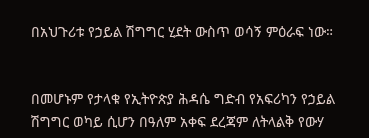በአህጉሪቱ የኃይል ሽግግር ሂደት ውስጥ ወሳኝ ምዕራፍ ነው።


በመሆኑም የታላቁ የኢትዮጵያ ሕዳሴ ግድብ የአፍሪካን የኃይል ሽግግር ወካይ ሲሆን በዓለም አቀፍ ደረጃም ለትላልቅ የውሃ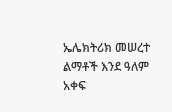ኤሌክትሪክ መሠረተ ልማቶች እንደ ዓለም አቀፍ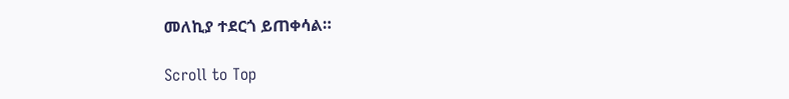መለኪያ ተደርጎ ይጠቀሳል።

Scroll to Top